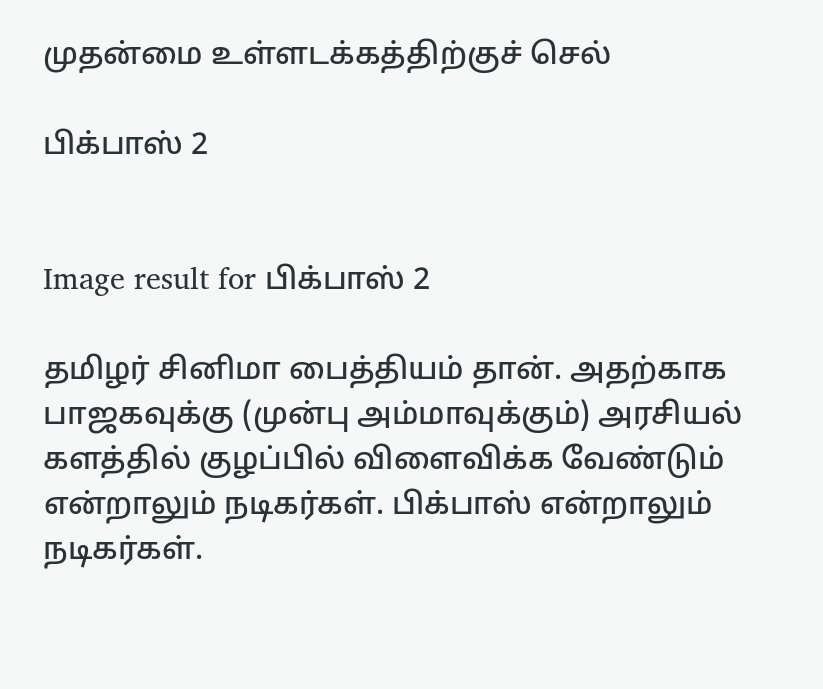முதன்மை உள்ளடக்கத்திற்குச் செல்

பிக்பாஸ் 2


Image result for பிக்பாஸ் 2

தமிழர் சினிமா பைத்தியம் தான். அதற்காக பாஜகவுக்கு (முன்பு அம்மாவுக்கும்) அரசியல் களத்தில் குழப்பில் விளைவிக்க வேண்டும் என்றாலும் நடிகர்கள். பிக்பாஸ் என்றாலும் நடிகர்கள்.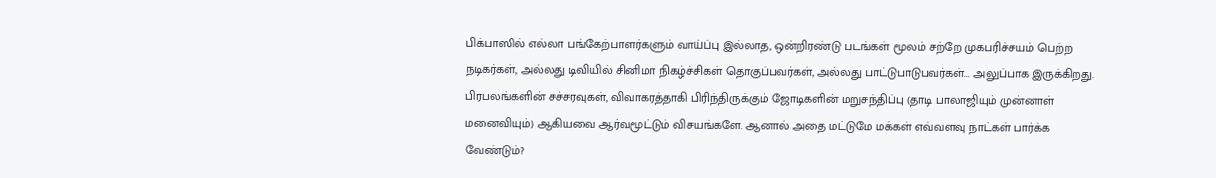பிக்பாஸில் எல்லா பங்கேற்பாளர்களும் வாய்ப்பு இல்லாத, ஒன்றிரண்டு படங்கள் மூலம் சற்றே முகபரிச்சயம் பெற்ற நடிகர்கள், அல்லது டிவியில் சினிமா நிகழ்ச்சிகள் தொகுப்பவர்கள், அல்லது பாட்டுபாடுபவர்கள்… அலுப்பாக இருக்கிறது. பிரபலங்களின் சச்சரவுகள், விவாகரத்தாகி பிரிந்திருக்கும் ஜோடிகளின் மறுசந்திப்பு (தாடி பாலாஜியும் முன்னாள் மனைவியும்) ஆகியவை ஆர்வமூட்டும் விசயங்களே. ஆனால் அதை மட்டுமே மக்கள் எவ்வளவு நாட்கள் பார்க்க வேண்டும்?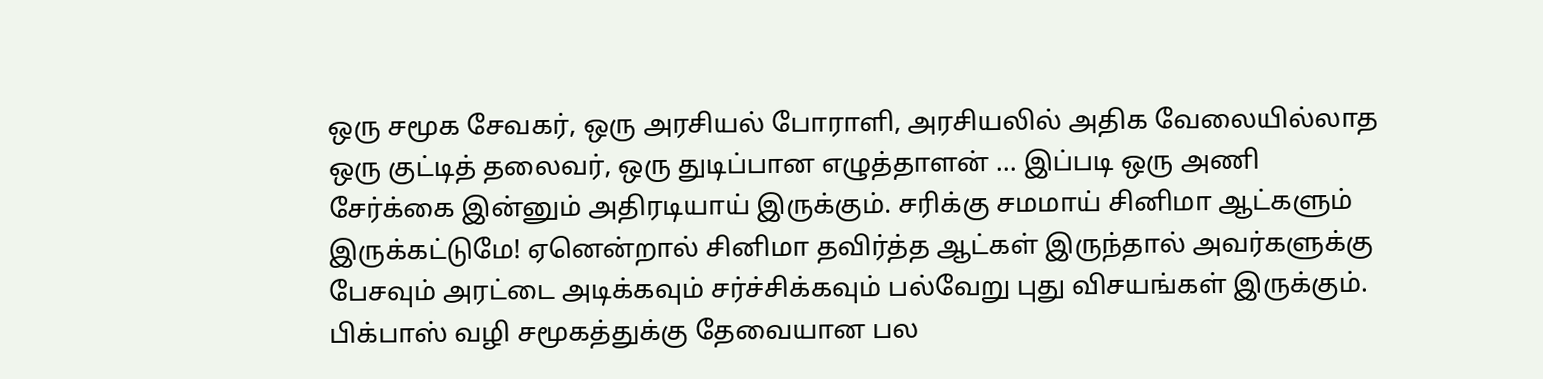ஒரு சமூக சேவகர், ஒரு அரசியல் போராளி, அரசியலில் அதிக வேலையில்லாத ஒரு குட்டித் தலைவர், ஒரு துடிப்பான எழுத்தாளன் … இப்படி ஒரு அணி சேர்க்கை இன்னும் அதிரடியாய் இருக்கும். சரிக்கு சமமாய் சினிமா ஆட்களும் இருக்கட்டுமே! ஏனென்றால் சினிமா தவிர்த்த ஆட்கள் இருந்தால் அவர்களுக்கு பேசவும் அரட்டை அடிக்கவும் சர்ச்சிக்கவும் பல்வேறு புது விசயங்கள் இருக்கும். பிக்பாஸ் வழி சமூகத்துக்கு தேவையான பல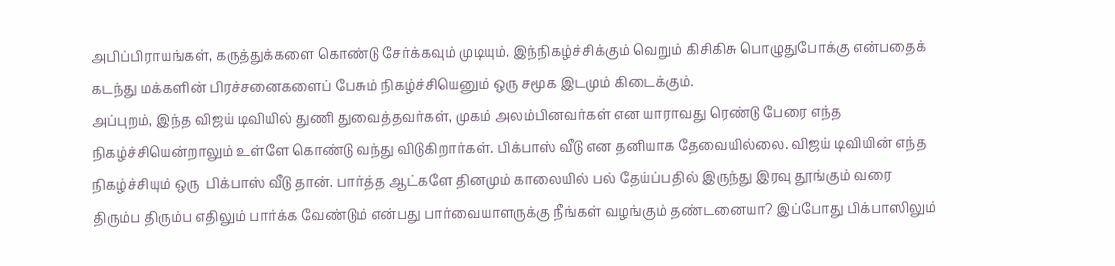அபிப்பிராயங்கள், கருத்துக்களை கொண்டு சேர்க்கவும் முடியும். இந்நிகழ்ச்சிக்கும் வெறும் கிசிகிசு பொழுதுபோக்கு என்பதைக் கடந்து மக்களின் பிரச்சனைகளைப் பேசும் நிகழ்ச்சியெனும் ஒரு சமூக இடமும் கிடைக்கும்.
அப்புறம், இந்த விஜய் டிவியில் துணி துவைத்தவர்கள், முகம் அலம்பினவர்கள் என யாராவது ரெண்டு பேரை எந்த நிகழ்ச்சியென்றாலும் உள்ளே கொண்டு வந்து விடுகிறார்கள். பிக்பாஸ் வீடு என தனியாக தேவையில்லை. விஜய் டிவியின் எந்த நிகழ்ச்சியும் ஒரு  பிக்பாஸ் வீடு தான். பார்த்த ஆட்களே தினமும் காலையில் பல் தேய்ப்பதில் இருந்து இரவு தூங்கும் வரை திரும்ப திரும்ப எதிலும் பார்க்க வேண்டும் என்பது பார்வையாளருக்கு நீங்கள் வழங்கும் தண்டனையா? இப்போது பிக்பாஸிலும்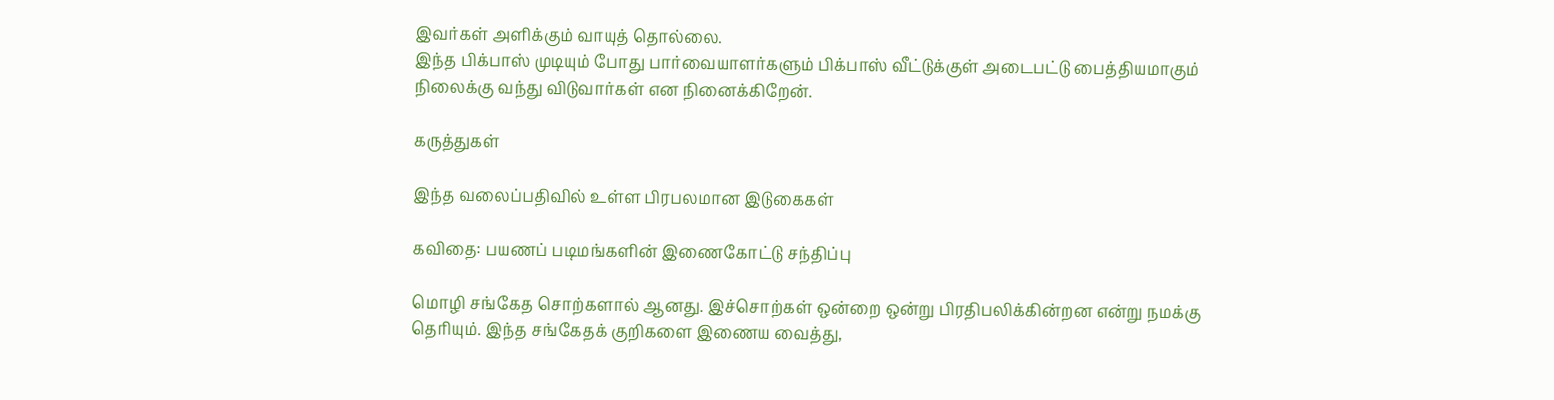இவர்கள் அளிக்கும் வாயுத் தொல்லை.
இந்த பிக்பாஸ் முடியும் போது பார்வையாளர்களும் பிக்பாஸ் வீட்டுக்குள் அடைபட்டு பைத்தியமாகும் நிலைக்கு வந்து விடுவார்கள் என நினைக்கிறேன்.

கருத்துகள்

இந்த வலைப்பதிவில் உள்ள பிரபலமான இடுகைகள்

கவிதை: பயணப் படிமங்களின் இணைகோட்டு சந்திப்பு

மொழி சங்கேத சொற்களால் ஆனது. இச்சொற்கள் ஒன்றை ஒன்று பிரதிபலிக்கின்றன என்று நமக்கு தெரியும். இந்த சங்கேதக் குறிகளை இணைய வைத்து,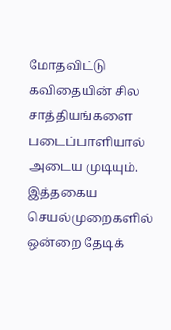மோதவிட்டு கவிதையின் சில சாத்தியங்களை படைப்பாளியால் அடைய முடியும். இத்தகைய செயல்முறைகளில் ஒன்றை தேடிக்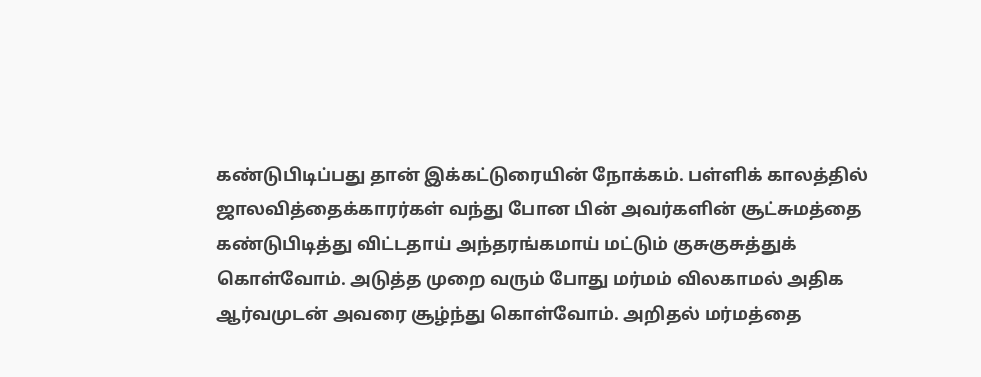கண்டுபிடிப்பது தான் இக்கட்டுரையின் நோக்கம். பள்ளிக் காலத்தில் ஜாலவித்தைக்காரர்கள் வந்து போன பின் அவர்களின் சூட்சுமத்தை கண்டுபிடித்து விட்டதாய் அந்தரங்கமாய் மட்டும் குசுகுசுத்துக் கொள்வோம். அடுத்த முறை வரும் போது மர்மம் விலகாமல் அதிக ஆர்வமுடன் அவரை சூழ்ந்து கொள்வோம். அறிதல் மர்மத்தை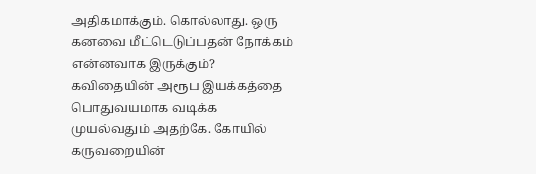அதிகமாக்கும். கொல்லாது. ஒரு கனவை மீட்டெடுப்பதன் நோக்கம் என்னவாக இருக்கும்? கவிதையின் அரூப இயக்கத்தை பொதுவயமாக வடிக்க முயல்வதும் அதற்கே. கோயில் கருவறையின்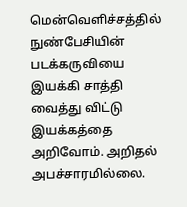மென்வெளிச்சத்தில் நுண்பேசியின் படக்கருவியை இயக்கி சாத்தி வைத்து விட்டு இயக்கத்தை அறிவோம். அறிதல் அபச்சாரமில்லை.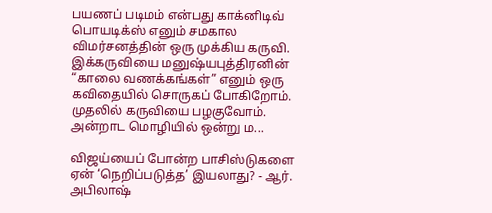பயணப் படிமம் என்பது காக்னிடிவ் பொயடிக்ஸ் எனும் சமகால விமர்சனத்தின் ஒரு முக்கிய கருவி. இக்கருவியை மனுஷ்யபுத்திரனின் “காலை வணக்கங்கள்” எனும் ஒரு கவிதையில் சொருகப் போகிறோம். முதலில் கருவியை பழகுவோம். அன்றாட மொழியில் ஒன்று ம...

விஜய்யைப் போன்ற பாசிஸ்டுகளை ஏன் ‘நெறிப்படுத்த’ இயலாது? - ஆர். அபிலாஷ்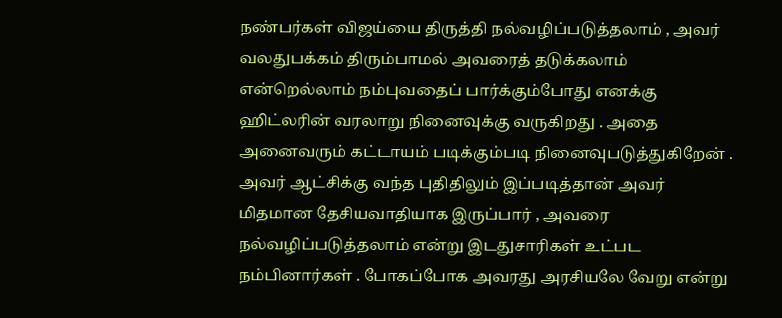நண்பர்கள் விஜய்யை திருத்தி நல்வழிப்படுத்தலாம் , அவர் வலதுபக்கம் திரும்பாமல் அவரைத் தடுக்கலாம் என்றெல்லாம் நம்புவதைப் பார்க்கும்போது எனக்கு ஹிட்லரின் வரலாறு நினைவுக்கு வருகிறது . அதை அனைவரும் கட்டாயம் படிக்கும்படி நினைவுபடுத்துகிறேன் . அவர் ஆட்சிக்கு வந்த புதிதிலும் இப்படித்தான் அவர் மிதமான தேசியவாதியாக இருப்பார் , அவரை நல்வழிப்படுத்தலாம் என்று இடதுசாரிகள் உட்பட நம்பினார்கள் . போகப்போக அவரது அரசியலே வேறு என்று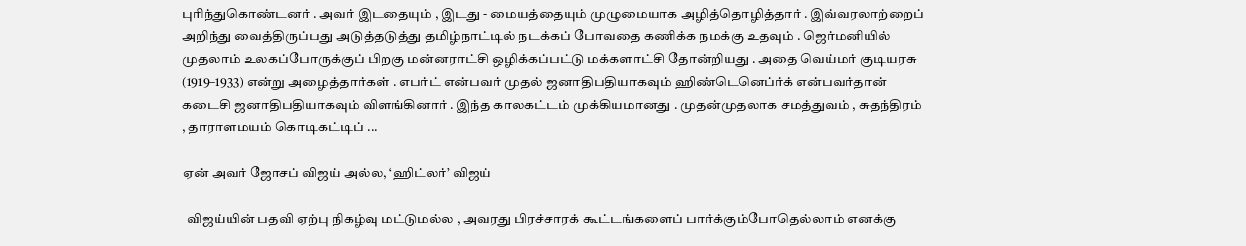புரிந்துகொண்டனர் . அவர் இடதையும் , இடது - மையத்தையும் முழுமையாக அழித்தொழித்தார் . இவ்வரலாற்றைப் அறிந்து வைத்திருப்பது அடுத்தடுத்து தமிழ்நாட்டில் நடக்கப் போவதை கணிக்க நமக்கு உதவும் . ஜெர்மனியில் முதலாம் உலகப்போருக்குப் பிறகு மன்னராட்சி ஒழிக்கப்பட்டு மக்களாட்சி தோன்றியது . அதை வெய்மர் குடியரசு (1919–1933) என்று அழைத்தார்கள் . எபர்ட் என்பவர் முதல் ஜனாதிபதியாகவும் ஹிண்டெனெப்ர்க் என்பவர்தான் கடைசி ஜனாதிபதியாகவும் விளங்கினார் . இந்த காலகட்டம் முக்கியமானது . முதன்முதலாக சமத்துவம் , சுதந்திரம் , தாராளமயம் கொடிகட்டிப் ...

ஏன் அவர் ஜோசப் விஜய் அல்ல, ‘ஹிட்லர்’ விஜய்

  விஜய்யின் பதவி ஏற்பு நிகழ்வு மட்டுமல்ல , அவரது பிரச்சாரக் கூட்டங்களைப் பார்க்கும்போதெல்லாம் எனக்கு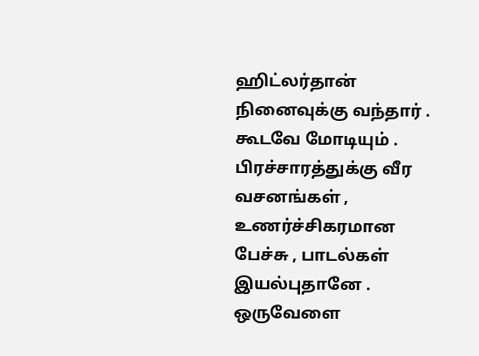ஹிட்லர்தான் நினைவுக்கு வந்தார் . கூடவே மோடியும் . பிரச்சாரத்துக்கு வீர வசனங்கள் , உணர்ச்சிகரமான பேச்சு , பாடல்கள் இயல்புதானே . ஒருவேளை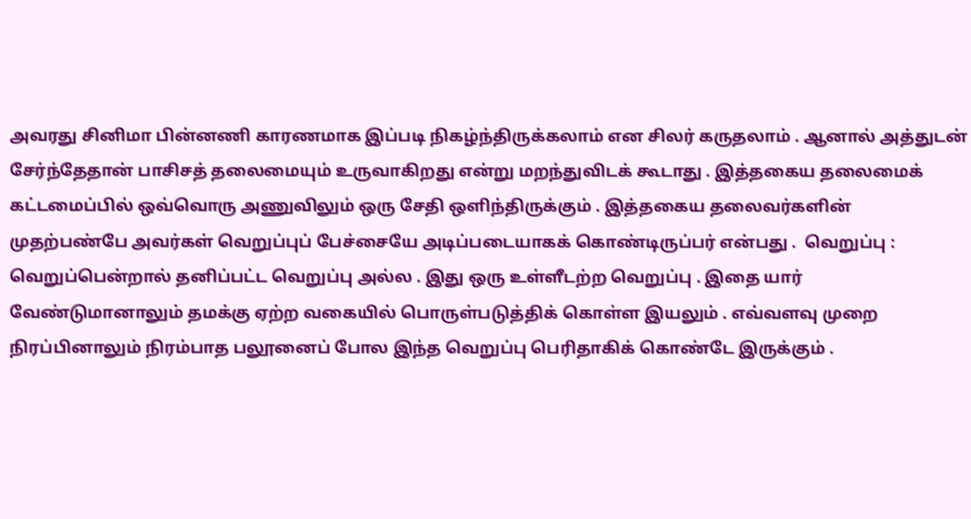அவரது சினிமா பின்னணி காரணமாக இப்படி நிகழ்ந்திருக்கலாம் என சிலர் கருதலாம் . ஆனால் அத்துடன் சேர்ந்தேதான் பாசிசத் தலைமையும் உருவாகிறது என்று மறந்துவிடக் கூடாது . இத்தகைய தலைமைக் கட்டமைப்பில் ஒவ்வொரு அணுவிலும் ஒரு சேதி ஒளிந்திருக்கும் . இத்தகைய தலைவர்களின் முதற்பண்பே அவர்கள் வெறுப்புப் பேச்சையே அடிப்படையாகக் கொண்டிருப்பர் என்பது .  வெறுப்பு : வெறுப்பென்றால் தனிப்பட்ட வெறுப்பு அல்ல . இது ஒரு உள்ளீடற்ற வெறுப்பு . இதை யார் வேண்டுமானாலும் தமக்கு ஏற்ற வகையில் பொருள்படுத்திக் கொள்ள இயலும் . எவ்வளவு முறை நிரப்பினாலும் நிரம்பாத பலூனைப் போல இந்த வெறுப்பு பெரிதாகிக் கொண்டே இருக்கும் .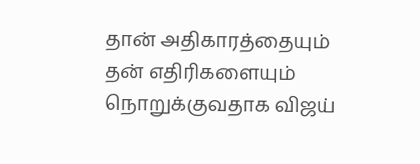தான் அதிகாரத்தையும் தன் எதிரிகளையும் நொறுக்குவதாக விஜய்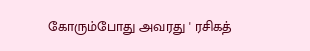கோரும்போது அவரது ' ரசிகத்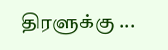திரளுக்கு ...